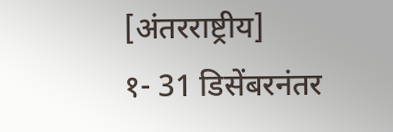[अंतरराष्ट्रीय]
१- 31 डिसेंबरनंतर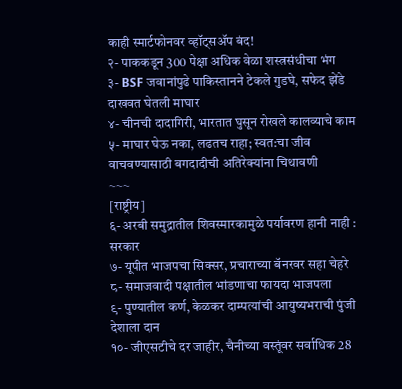काही स्मार्टफोनवर व्हॉट्सॲप बंद!
२- पाककडून 300 पेक्षा अधिक वेळा शस्त्रसंधीचा भंग
३- BSF जवानांपुढे पाकिस्तानने टेकले गुडघे, सफेद झेंडे दाखवत घेतली माघार
४- चीनची दादागिरी, भारतात घुसून रोखले कालव्याचे काम
५- माघार घेऊ नका, लढतच राहा; स्वत:चा जीव वाचवण्यासाठी बगदादीची अतिरेक्यांना चिथावणी
~~~
[राष्ट्रीय]
६- अरबी समुद्रातील शिवस्मारकामुळे पर्यावरण हानी नाही : सरकार
७- यूपीत भाजपचा सिक्सर, प्रचाराच्या बॅनरवर सहा चेहरे
८- समाजवादी पक्षातील भांडणाचा फायदा भाजपला
९- पुण्यातील कर्ण, केळकर दाम्पत्यांची आयुष्यभराची पुंजी देशाला दान
१०- जीएसटीचे दर जाहीर, चैनीच्या वस्तूंवर सर्वाधिक 28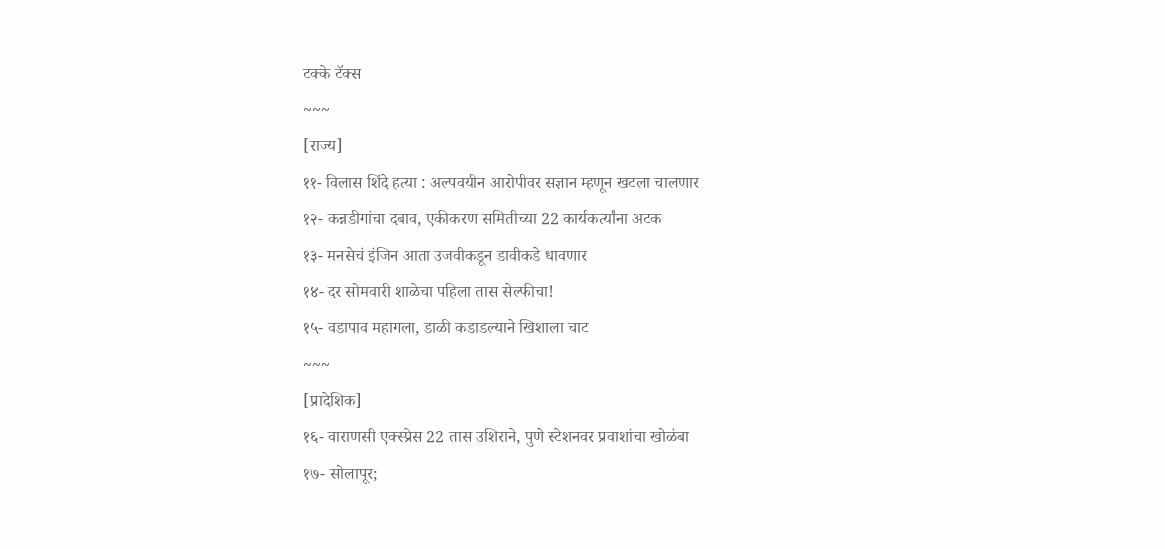टक्के टॅक्स
~~~
[राज्य]
११- विलास शिंदे हत्या : अल्पवयीन आरोपीवर सज्ञान म्हणून खटला चालणार
१२- कन्नडीगांचा दबाव, एकीकरण समितीच्या 22 कार्यकर्त्यांना अटक
१३- मनसेचं इंजिन आता उजवीकडून डावीकडे धावणार
१४- दर सोमवारी शाळेचा पहिला तास सेल्फीचा!
१५- वडापाव महागला, डाळी कडाडल्याने खिशाला चाट
~~~
[प्रादेशिक]
१६- वाराणसी एक्स्प्रेस 22 तास उशिराने, पुणे स्टेशनवर प्रवाशांचा खोळंबा
१७- सोलापूर;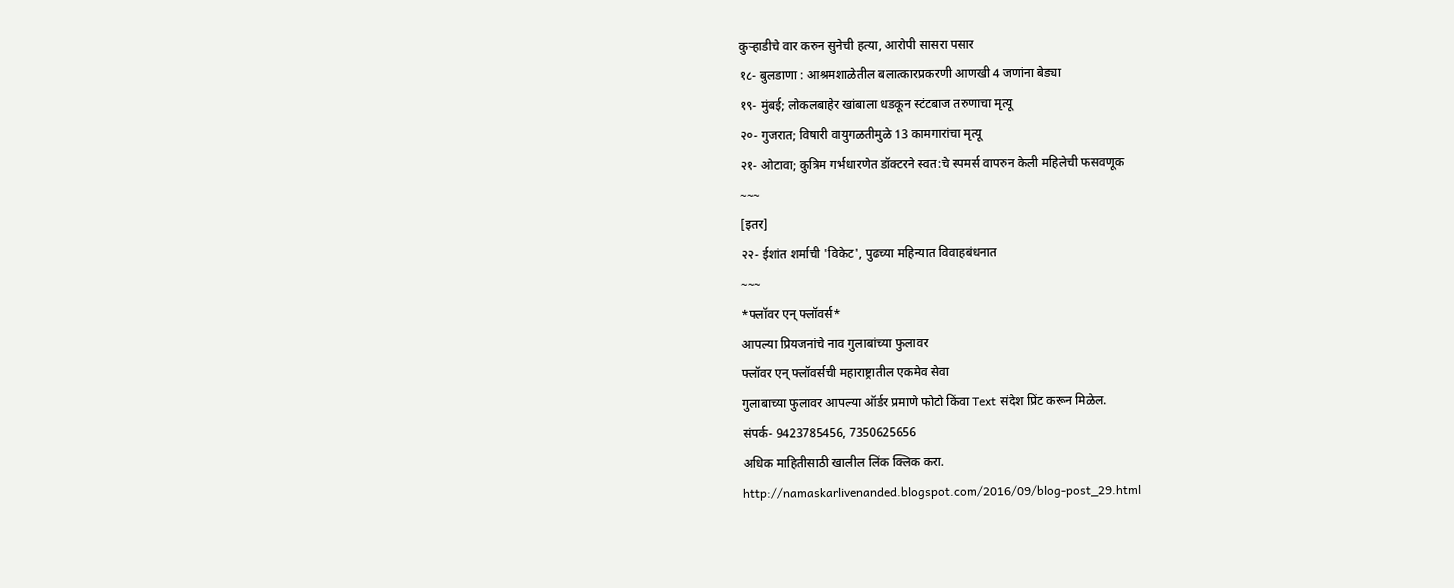कुऱ्हाडीचे वार करुन सुनेची हत्या, आरोपी सासरा पसार
१८- बुलडाणा : आश्रमशाळेतील बलात्कारप्रकरणी आणखी 4 जणांना बेड्या
१९- मुंबई; लोकलबाहेर खांबाला धडकून स्टंटबाज तरुणाचा मृत्यू
२०- गुजरात; विषारी वायुगळतीमुळे 13 कामगारांचा मृत्यू
२१- ओटावा; कुत्रिम गर्भधारणेत डॉक्टरने स्वत:चे स्पमर्स वापरुन केली महिलेची फसवणूक
~~~
[इतर]
२२- ईशांत शर्माची 'विकेट', पुढच्या महिन्यात विवाहबंधनात
~~~
*फ्लॉवर एन् फ्लॉवर्स*
आपल्या प्रियजनांचे नाव गुलाबांच्या फुलावर
फ्लॉवर एन् फ्लॉवर्सची महाराष्ट्रातील एकमेव सेवा
गुलाबाच्या फुलावर आपल्या ऑर्डर प्रमाणे फोटो किंवा Text संदेश प्रिंट करून मिळेल.
संपर्क- 9423785456, 7350625656
अधिक माहितीसाठी खालील लिंक क्लिक करा.
http://namaskarlivenanded.blogspot.com/2016/09/blog-post_29.html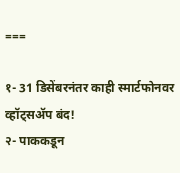===

१- 31 डिसेंबरनंतर काही स्मार्टफोनवर व्हॉट्सॲप बंद!
२- पाककडून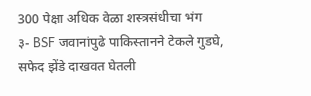300 पेक्षा अधिक वेळा शस्त्रसंधीचा भंग
३- BSF जवानांपुढे पाकिस्तानने टेकले गुडघे, सफेद झेंडे दाखवत घेतली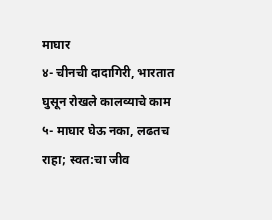माघार
४- चीनची दादागिरी, भारतात घुसून रोखले कालव्याचे काम
५- माघार घेऊ नका, लढतच राहा; स्वत:चा जीव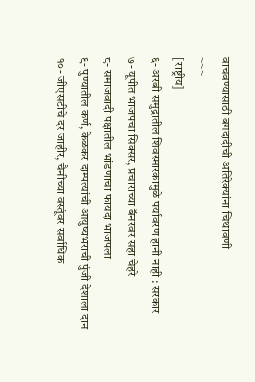वाचवण्यासाठी बगदादीची अतिरेक्यांना चिथावणी
~~~
[राष्ट्रीय]
६- अरबी समुद्रातील शिवस्मारकामुळे पर्यावरण हानी नाही : सरकार
७- यूपीत भाजपचा सिक्सर, प्रचाराच्या बॅनरवर सहा चेहरे
८- समाजवादी पक्षातील भांडणाचा फायदा भाजपला
९- पुण्यातील कर्ण, केळकर दाम्पत्यांची आयुष्यभराची पुंजी देशाला दान
१०- जीएसटीचे दर जाहीर, चैनीच्या वस्तूंवर सर्वाधिक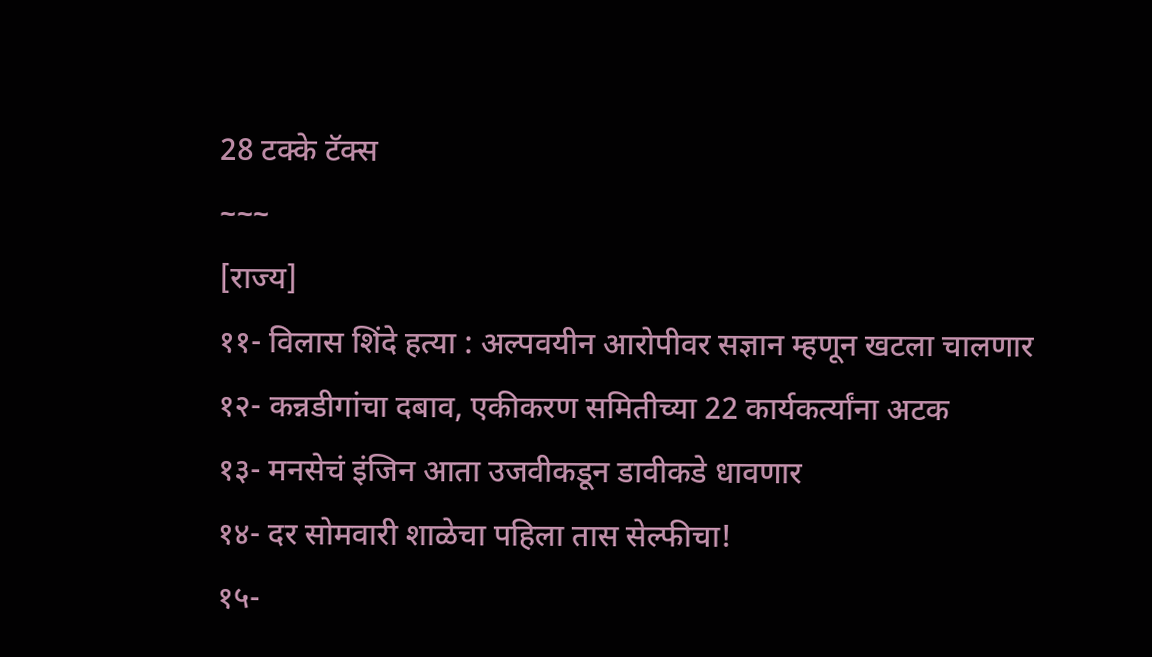28 टक्के टॅक्स
~~~
[राज्य]
११- विलास शिंदे हत्या : अल्पवयीन आरोपीवर सज्ञान म्हणून खटला चालणार
१२- कन्नडीगांचा दबाव, एकीकरण समितीच्या 22 कार्यकर्त्यांना अटक
१३- मनसेचं इंजिन आता उजवीकडून डावीकडे धावणार
१४- दर सोमवारी शाळेचा पहिला तास सेल्फीचा!
१५-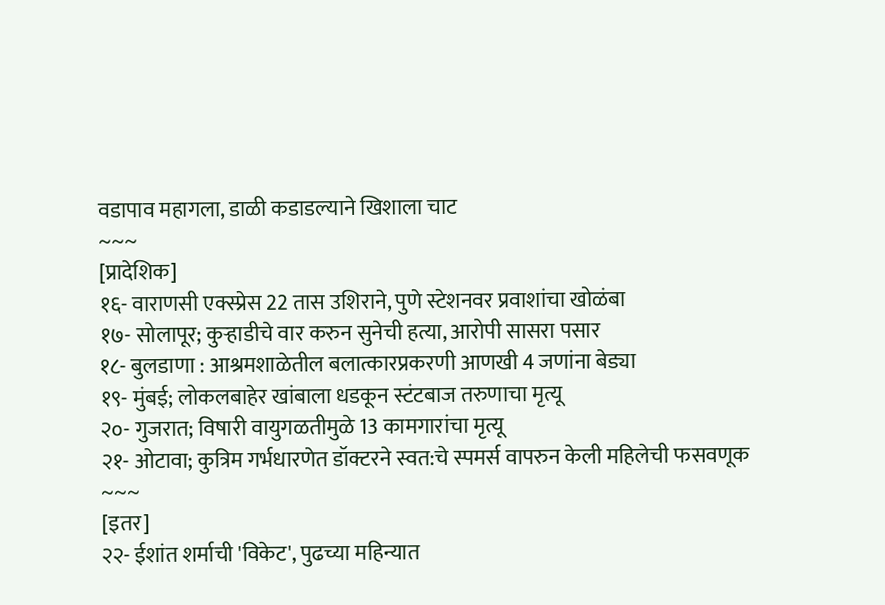वडापाव महागला, डाळी कडाडल्याने खिशाला चाट
~~~
[प्रादेशिक]
१६- वाराणसी एक्स्प्रेस 22 तास उशिराने, पुणे स्टेशनवर प्रवाशांचा खोळंबा
१७- सोलापूर; कुऱ्हाडीचे वार करुन सुनेची हत्या, आरोपी सासरा पसार
१८- बुलडाणा : आश्रमशाळेतील बलात्कारप्रकरणी आणखी 4 जणांना बेड्या
१९- मुंबई; लोकलबाहेर खांबाला धडकून स्टंटबाज तरुणाचा मृत्यू
२०- गुजरात; विषारी वायुगळतीमुळे 13 कामगारांचा मृत्यू
२१- ओटावा; कुत्रिम गर्भधारणेत डॉक्टरने स्वत:चे स्पमर्स वापरुन केली महिलेची फसवणूक
~~~
[इतर]
२२- ईशांत शर्माची 'विकेट', पुढच्या महिन्यात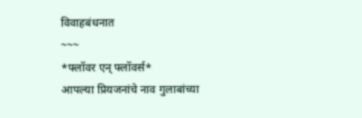विवाहबंधनात
~~~
*फ्लॉवर एन् फ्लॉवर्स*
आपल्या प्रियजनांचे नाव गुलाबांच्या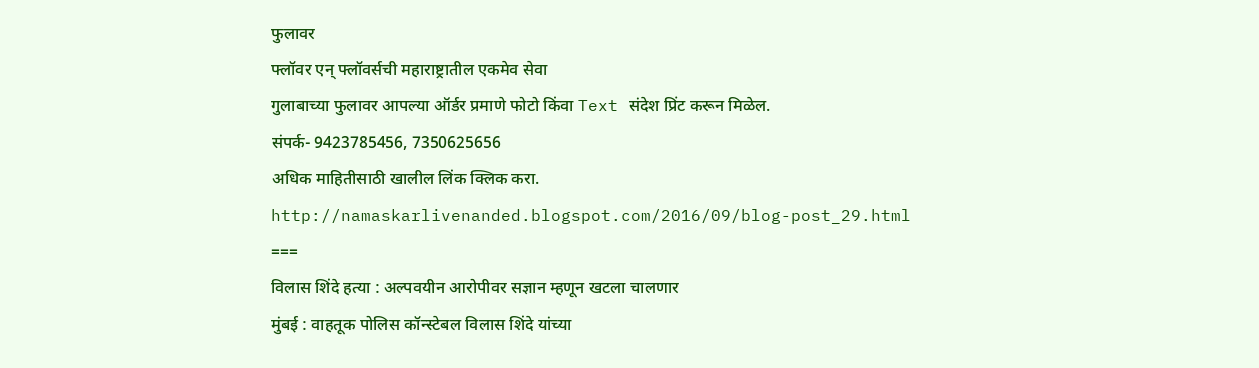फुलावर
फ्लॉवर एन् फ्लॉवर्सची महाराष्ट्रातील एकमेव सेवा
गुलाबाच्या फुलावर आपल्या ऑर्डर प्रमाणे फोटो किंवा Text संदेश प्रिंट करून मिळेल.
संपर्क- 9423785456, 7350625656
अधिक माहितीसाठी खालील लिंक क्लिक करा.
http://namaskarlivenanded.blogspot.com/2016/09/blog-post_29.html
===
विलास शिंदे हत्या : अल्पवयीन आरोपीवर सज्ञान म्हणून खटला चालणार
मुंबई : वाहतूक पोलिस कॉन्स्टेबल विलास शिंदे यांच्या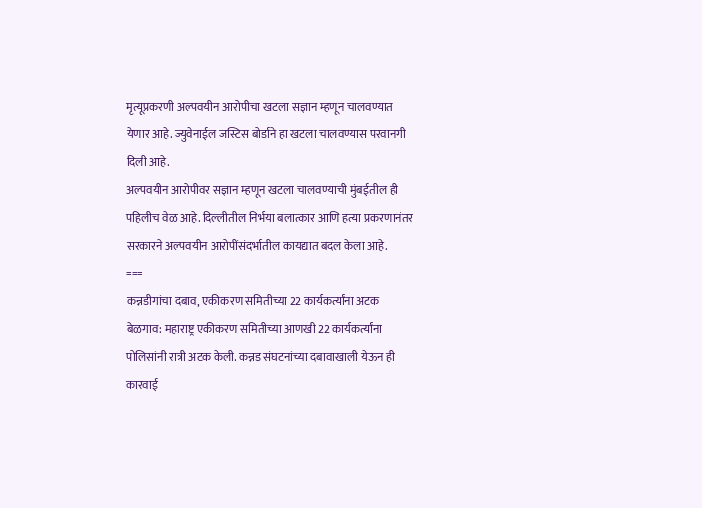मृत्यूप्रकरणी अल्पवयीन आरोपीचा खटला सज्ञान म्हणून चालवण्यात येणार आहे. ज्युवेनाईल जस्टिस बोर्डाने हा खटला चालवण्यास परवानगी दिली आहे.
अल्पवयीन आरोपीवर सज्ञान म्हणून खटला चालवण्याची मुंबईतील ही पहिलीच वेळ आहे. दिल्लीतील निर्भया बलात्कार आणि हत्या प्रकरणानंतर सरकारने अल्पवयीन आरोपींसंदर्भातील कायद्यात बदल केला आहे.
===
कन्नडीगांचा दबाव, एकीकरण समितीच्या 22 कार्यकर्त्यांना अटक
बेळगाव: महाराष्ट्र एकीकरण समितीच्या आणखी 22 कार्यकर्त्यांना पोलिसांनी रात्री अटक केली. कन्नड संघटनांच्या दबावाखाली येऊन ही कारवाई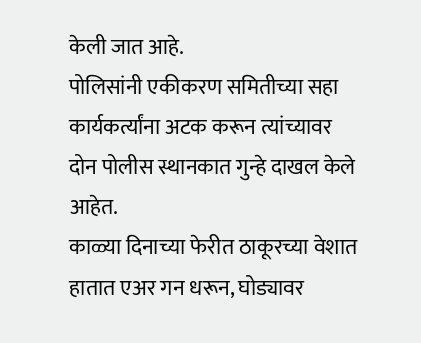केली जात आहे.
पोलिसांनी एकीकरण समितीच्या सहा कार्यकर्त्यांना अटक करून त्यांच्यावर दोन पोलीस स्थानकात गुन्हे दाखल केले आहेत.
काळ्या दिनाच्या फेरीत ठाकूरच्या वेशात हातात एअर गन धरून, घोड्यावर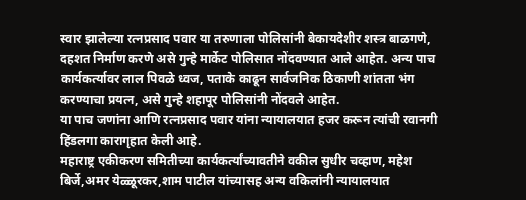स्वार झालेल्या रत्नप्रसाद पवार या तरुणाला पोलिसांनी बेकायदेशीर शस्त्र बाळगणे, दहशत निर्माण करणे असे गुन्हे मार्केट पोलिसात नोंदवण्यात आले आहेत. अन्य पाच कार्यकर्त्यावर लाल पिवळे ध्वज, पताके काढून सार्वजनिक ठिकाणी शांतता भंग करण्याचा प्रयत्न, असे गुन्हे शहापूर पोलिसांनी नोंदवले आहेत.
या पाच जणांना आणि रत्नप्रसाद पवार यांना न्यायालयात हजर करून त्यांची रवानगी हिंडलगा कारागृहात केली आहे.
महाराष्ट्र एकीकरण समितीच्या कार्यकर्त्यांच्यावतीने वकील सुधीर चव्हाण, महेश बिर्जे,अमर येळ्ळूरकर,शाम पाटील यांच्यासह अन्य वकिलांनी न्यायालयात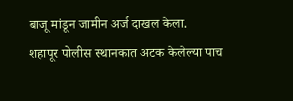बाजू मांडून जामीन अर्ज दाखल केला.
शहापूर पोलीस स्थानकात अटक केलेल्या पाच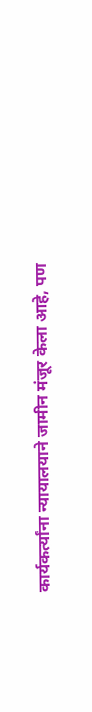कार्यकर्त्यांना न्यायालयाने जामीन मंजूर केला आहे, पण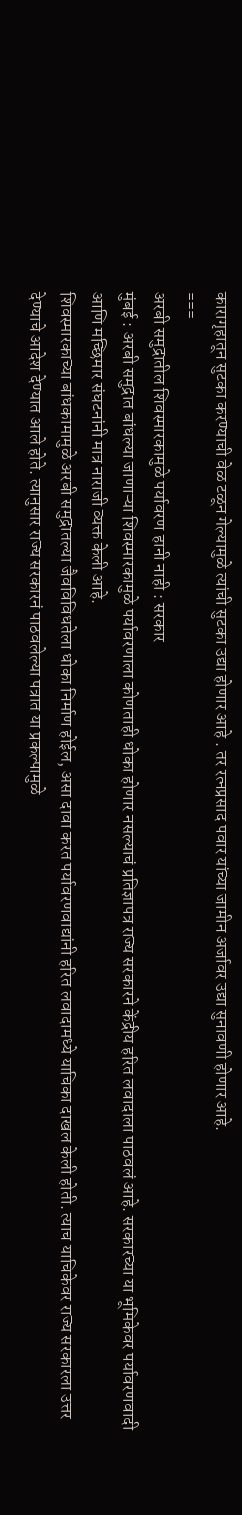कारागृहातून सुटका करण्याची वेळ टळून गेल्यामुळे त्यांची सुटका उद्या होणार आहे . तर रत्नप्रसाद पवार यांच्या जामीन अर्जावर उद्या सुनावणी होणार आहे.
===
अरबी समुद्रातील शिवस्मारकामुळे पर्यावरण हानी नाही : सरकार
मुंबई : अरबी समुद्रात बांधल्या जाणाऱ्या शिवस्मारकामुळे पर्यावरणाला कोणताही धोका होणार नसल्याचं प्रतिज्ञापत्र राज्य सरकारने केंद्रीय हरित लवादाला पाठवलं आहे. सरकारच्या या भूमिकेवर पर्यावरणवादी आणि मच्छिमार संघटनांनी मात्र नाराजी व्यक्त केली आहे.
शिवस्मारकाच्या बांधकामामुळे अरबी समुद्रातल्या जैवविविधतेला धोका निर्माण होईल, असा दावा करत पर्यावरणवाद्यांनी हरित लवादामध्ये याचिका दाखल केली होती. त्याच याचिकेवर राज्य सरकारला उत्तर देण्याचे आदेश देण्यात आले होते. त्यानुसार राज्य सरकारनं पाठवलेल्या पत्रात या प्रकल्पामुळे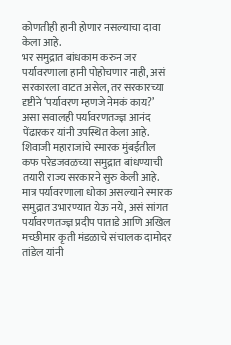कोणतीही हानी होणार नसल्याचा दावा केला आहे.
भर समुद्रात बांधकाम करुन जर पर्यावरणाला हानी पोहोचणार नाही, असं सरकारला वाटत असेल, तर सरकारच्या दृष्टीने ‘पर्यावरण म्हणजे नेमकं काय?’ असा सवालही पर्यावरणतज्ज्ञ आनंद पेंढारकर यांनी उपस्थित केला आहे.
शिवाजी महाराजांचे स्मारक मुंबईतील कफ परेडजवळच्या समुद्रात बांधण्याची तयारी राज्य सरकारने सुरु केली आहे. मात्र पर्यावरणाला धोका असल्याने स्मारक समुद्रात उभारण्यात येऊ नये, असं सांगत पर्यावरणतज्ज्ञ प्रदीप पाताडे आणि अखिल मच्छीमार कृती मंडळाचे संचालक दामोदर तांडेल यांनी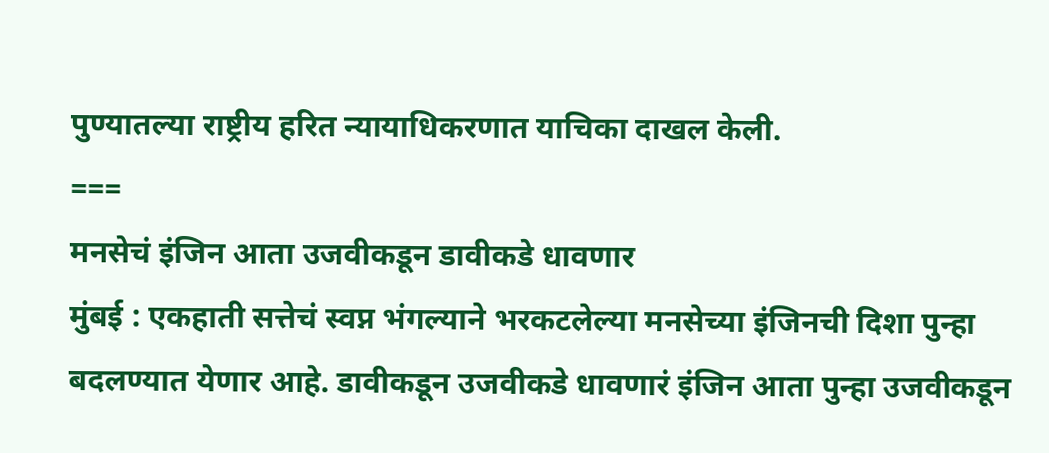पुण्यातल्या राष्ट्रीय हरित न्यायाधिकरणात याचिका दाखल केली.
===
मनसेचं इंजिन आता उजवीकडून डावीकडे धावणार
मुंबई : एकहाती सत्तेचं स्वप्न भंगल्याने भरकटलेल्या मनसेच्या इंजिनची दिशा पुन्हा बदलण्यात येणार आहे. डावीकडून उजवीकडे धावणारं इंजिन आता पुन्हा उजवीकडून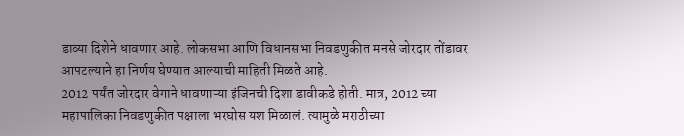डाव्या दिशेने धावणार आहे. लोकसभा आणि विधानसभा निवडणुकीत मनसे जोरदार तोंडावर आपटल्याने हा निर्णय घेण्यात आल्याची माहिती मिळते आहे.
2012 पर्यंत जोरदार वेगाने धावणाऱ्या इंजिनची दिशा डावीकडे होती. मात्र, 2012 च्या महापालिका निवडणुकीत पक्षाला भरघोस यश मिळालं. त्यामुळे मराठीच्या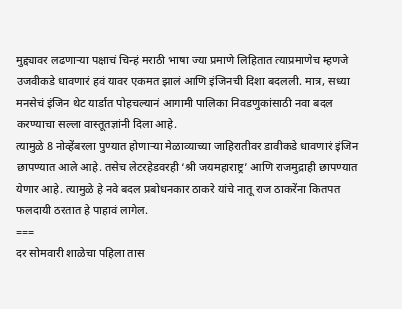मुद्द्यावर लढणाऱ्या पक्षाचं चिन्हं मराठी भाषा ज्या प्रमाणे लिहितात त्याप्रमाणेच म्हणजे उजवीकडे धावणारं हवं यावर एकमत झालं आणि इंजिनची दिशा बदलली. मात्र, सध्या मनसेचं इंजिन थेट यार्डात पोहचल्यानं आगामी पालिका निवडणुकांसाठी नवा बदल करण्याचा सल्ला वास्तूतज्ञांनी दिला आहे.
त्यामुळे 8 नोव्हेंबरला पुण्यात होणाऱ्या मेळाव्याच्या जाहिरातीवर डावीकडे धावणारं इंजिन छापण्यात आले आहे. तसेच लेटरहेडवरही ‘श्री जयमहाराष्ट्र’ आणि राजमुद्राही छापण्यात येणार आहे. त्यामुळे हे नवे बदल प्रबोधनकार ठाकरे यांचे नातू राज ठाकरेंना कितपत फलदायी ठरतात हे पाहावं लागेल.
===
दर सोमवारी शाळेचा पहिला तास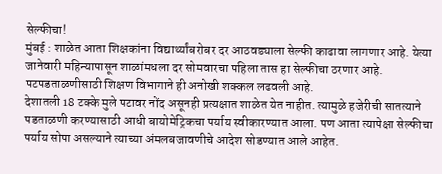सेल्फीचा!
मुंबई : शाळेत आता शिक्षकांना विद्यार्थ्यांबरोबर दर आठवड्याला सेल्फी काढावा लागणार आहे. येत्या जानेवारी महिन्यापासून शाळांमधला दर सोमवारचा पहिला तास हा सेल्फीचा ठरणार आहे. पटपडताळणीसाठी शिक्षण विभागाने ही अनोखी शक्कल लढवली आहे.
देशातली 18 टक्के मुले पटावर नोंद असूनही प्रत्यक्षात शाळेत येत नाहीत. त्यामुळे हजेरीची सातत्याने पडताळणी करण्यासाठी आधी बायोमेट्रिकचा पर्याय स्वीकारण्यात आला. पण आता त्यापेक्षा सेल्फीचा पर्याय सोपा असल्याने त्याच्या अंमलबजावणीचे आदेश सोडण्यात आले आहेत.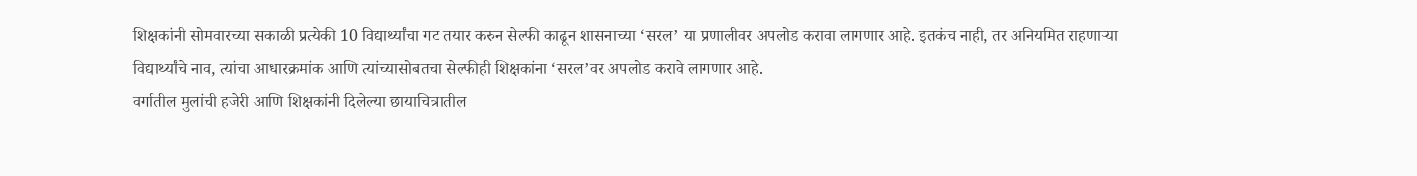शिक्षकांनी सोमवारच्या सकाळी प्रत्येकी 10 विद्यार्थ्यांचा गट तयार करुन सेल्फी काढून शासनाच्या ‘सरल’ या प्रणालीवर अपलोड करावा लागणार आहे. इतकंच नाही, तर अनियमित राहणाऱ्या विद्यार्थ्यांचे नाव, त्यांचा आधारक्रमांक आणि त्यांच्यासोबतचा सेल्फीही शिक्षकांना ‘सरल’वर अपलोड करावे लागणार आहे.
वर्गातील मुलांची हजेरी आणि शिक्षकांनी दिलेल्या छायाचित्रातील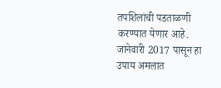तपशिलांची पडताळणी करण्यात येणार आहे. जानेवारी 2017 पासून हा उपाय अमलात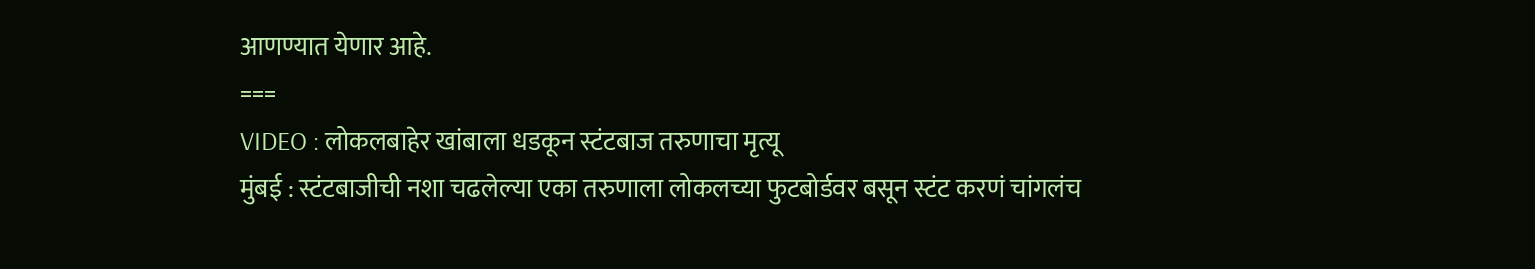आणण्यात येणार आहे.
===
VIDEO : लोकलबाहेर खांबाला धडकून स्टंटबाज तरुणाचा मृत्यू
मुंबई : स्टंटबाजीची नशा चढलेल्या एका तरुणाला लोकलच्या फुटबोर्डवर बसून स्टंट करणं चांगलंच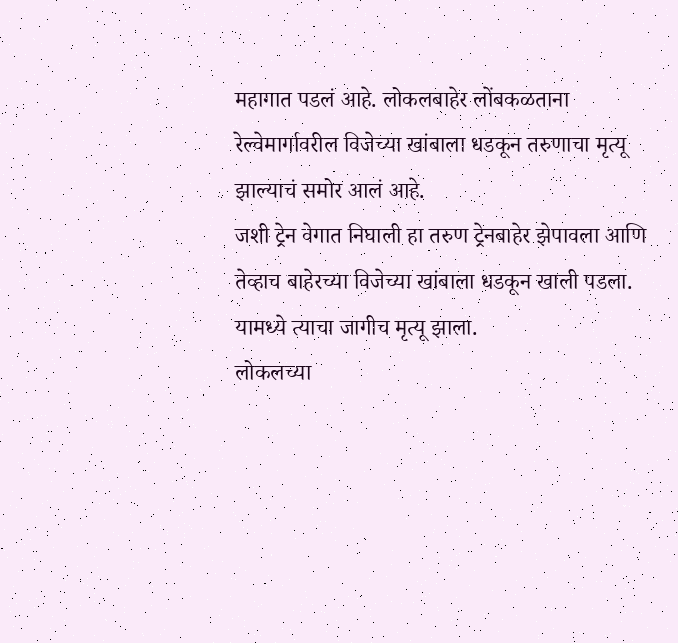महागात पडलं आहे. लोकलबाहेर लोंबकळताना रेल्वेमार्गावरील विजेच्या खांबाला धडकून तरुणाचा मृत्यू झाल्याचं समोर आलं आहे.
जशी ट्रेन वेगात निघाली हा तरुण ट्रेनबाहेर झेपावला आणि तेव्हाच बाहेरच्या विजेच्या खांबाला धडकून खाली पडला. यामध्ये त्याचा जागीच मृत्यू झाला.
लोकलच्या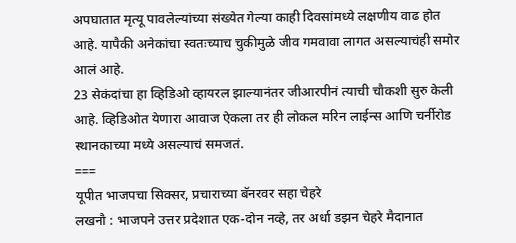अपघातात मृत्यू पावलेल्यांच्या संख्येत गेल्या काही दिवसांमध्ये लक्षणीय वाढ होत आहे. यापैकी अनेकांचा स्वतःच्याच चुकीमुळे जीव गमवावा लागत असल्याचंही समोर आलं आहे.
23 सेकंदांचा हा व्हिडिओ व्हायरल झाल्यानंतर जीआरपीनं त्याची चौकशी सुरु केली आहे. व्हिडिओत येणारा आवाज ऐकला तर ही लोकल मरिन लाईन्स आणि चर्नीरोड स्थानकाच्या मध्ये असल्याचं समजतं.
===
यूपीत भाजपचा सिक्सर, प्रचाराच्या बॅनरवर सहा चेहरे
लखनौ : भाजपने उत्तर प्रदेशात एक-दोन नव्हे, तर अर्धा डझन चेहरे मैदानात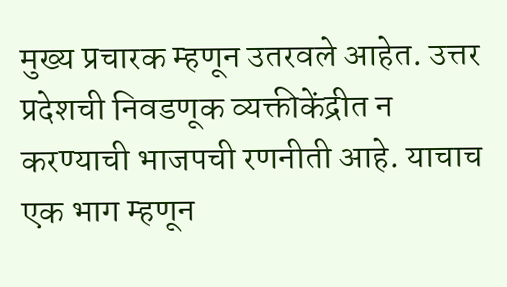मुख्य प्रचारक म्हणून उतरवले आहेत. उत्तर प्रदेशची निवडणूक व्यक्तीकेंद्रीत न करण्याची भाजपची रणनीती आहे. याचाच एक भाग म्हणून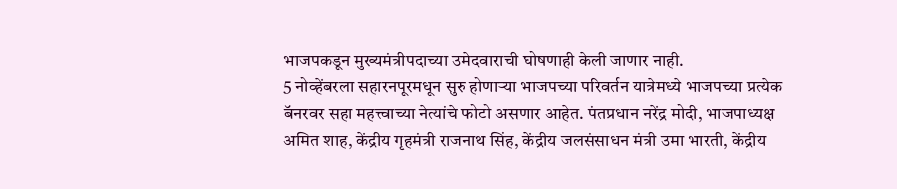भाजपकडून मुख्यमंत्रीपदाच्या उमेदवाराची घोषणाही केली जाणार नाही.
5 नोव्हेंबरला सहारनपूरमधून सुरु होणाऱ्या भाजपच्या परिवर्तन यात्रेमध्ये भाजपच्या प्रत्येक बॅनरवर सहा महत्त्वाच्या नेत्यांचे फोटो असणार आहेत. पंतप्रधान नरेंद्र मोदी, भाजपाध्यक्ष अमित शाह, केंद्रीय गृहमंत्री राजनाथ सिंह, केंद्रीय जलसंसाधन मंत्री उमा भारती, केंद्रीय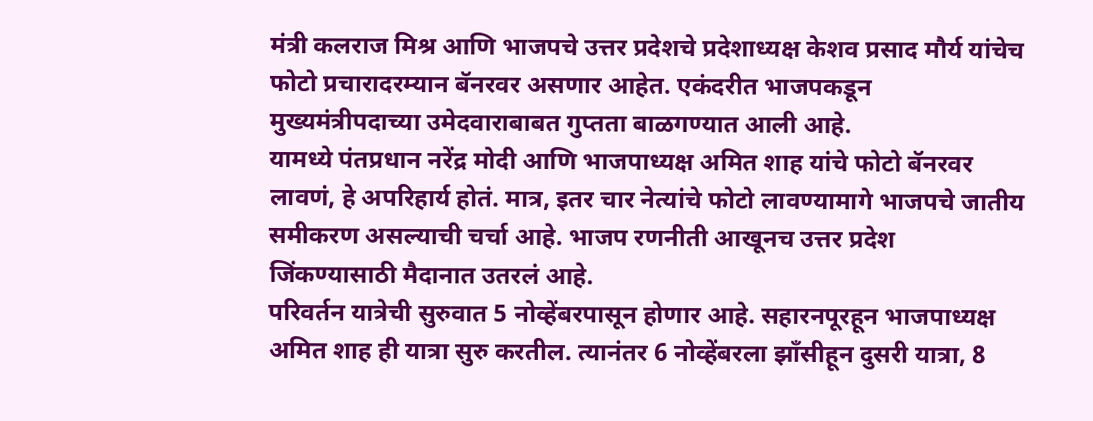मंत्री कलराज मिश्र आणि भाजपचे उत्तर प्रदेशचे प्रदेशाध्यक्ष केशव प्रसाद मौर्य यांचेच फोटो प्रचारादरम्यान बॅनरवर असणार आहेत. एकंदरीत भाजपकडून मुख्यमंत्रीपदाच्या उमेदवाराबाबत गुप्तता बाळगण्यात आली आहे.
यामध्ये पंतप्रधान नरेंद्र मोदी आणि भाजपाध्यक्ष अमित शाह यांचे फोटो बॅनरवर लावणं, हे अपरिहार्य होतं. मात्र, इतर चार नेत्यांचे फोटो लावण्यामागे भाजपचे जातीय समीकरण असल्याची चर्चा आहे. भाजप रणनीती आखूनच उत्तर प्रदेश जिंकण्यासाठी मैदानात उतरलं आहे.
परिवर्तन यात्रेची सुरुवात 5 नोव्हेंबरपासून होणार आहे. सहारनपूरहून भाजपाध्यक्ष अमित शाह ही यात्रा सुरु करतील. त्यानंतर 6 नोव्हेंबरला झाँसीहून दुसरी यात्रा, 8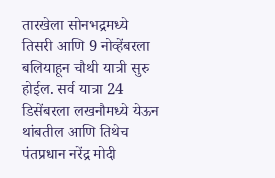तारखेला सोनभद्रमध्ये तिसरी आणि 9 नोव्हेंबरला बलियाहून चौथी यात्री सुरु होईल. सर्व यात्रा 24 डिसेंबरला लखनौमध्ये येऊन थांबतील आणि तिथेच पंतप्रधान नरेंद्र मोदी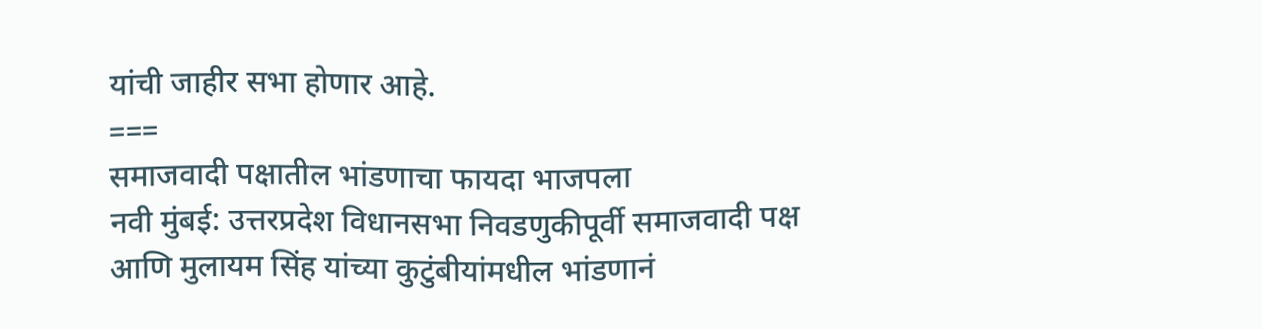यांची जाहीर सभा होणार आहे.
===
समाजवादी पक्षातील भांडणाचा फायदा भाजपला
नवी मुंबई: उत्तरप्रदेश विधानसभा निवडणुकीपूर्वी समाजवादी पक्ष आणि मुलायम सिंह यांच्या कुटुंबीयांमधील भांडणानं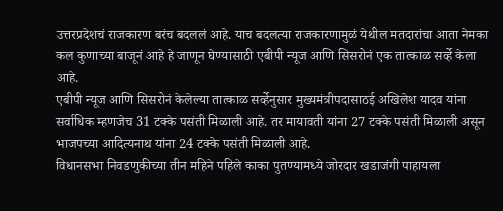उत्तरप्रदेशचं राजकारण बरंच बदललं आहे. याच बदलत्या राजकारणामुळं येथील मतदारांचा आता नेमका कल कुणाच्या बाजूनं आहे हे जाणून घेण्यासाठी एबीपी न्यूज आणि सिसरोनं एक तात्काळ सर्व्हे केला आहे.
एबीपी न्यूज आणि सिसरोनं केलेल्या तात्काळ सर्व्हेनुसार मुख्यमंत्रीपदासाठई अखिलेश यादव यांना सर्वाधिक म्हणजेच 31 टक्के पसंती मिळाली आहे. तर मायावती यांना 27 टक्के पसंती मिळाली असून भाजपच्या आदित्यनाथ यांना 24 टक्के पसंती मिळाली आहे.
विधानसभा निवडणुकीच्या तीन महिने पहिले काका पुतण्यामध्ये जोरदार खडाजंगी पाहायला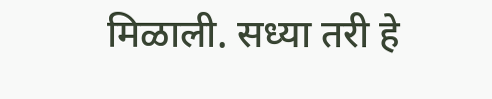मिळाली. सध्या तरी हे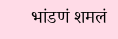भांडणं शमलं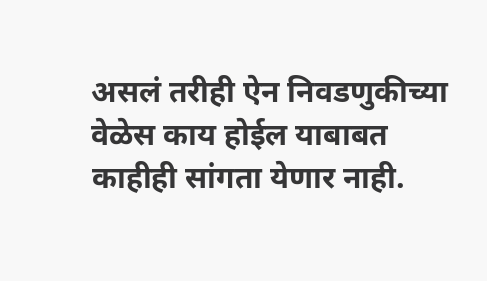असलं तरीही ऐन निवडणुकीच्या वेळेस काय होईल याबाबत काहीही सांगता येणार नाही.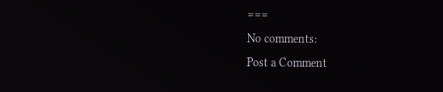===
No comments:
Post a Comment